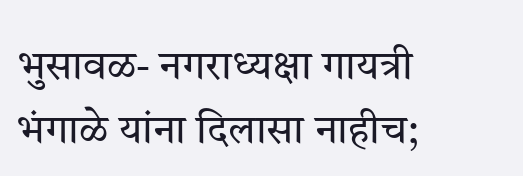भुसावळ- नगराध्यक्षा गायत्री भंगाळे यांना दिलासा नाहीच;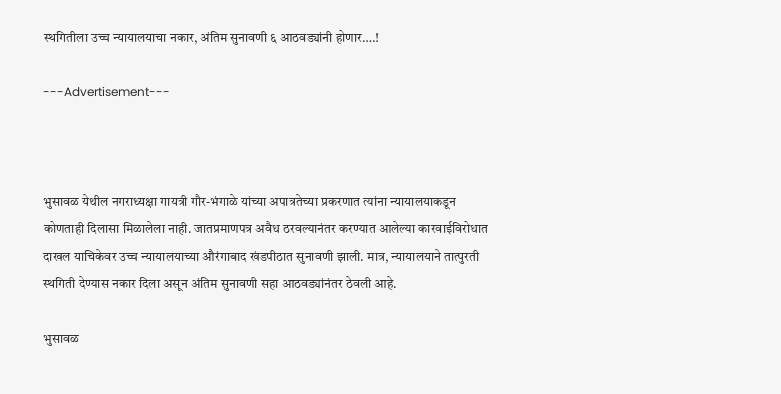स्थगितीला उच्च न्यायालयाचा नकार, अंतिम सुनावणी ६ आठवड्यांनी होणार….!

---Advertisement---



भुसावळ येथील नगराध्यक्षा गायत्री गौर-भंगाळे यांच्या अपात्रतेच्या प्रकरणात त्यांना न्यायालयाकडून कोणताही दिलासा मिळालेला नाही. जातप्रमाणपत्र अवैध ठरवल्यानंतर करण्यात आलेल्या कारवाईविरोधात दाखल याचिकेवर उच्च न्यायालयाच्या औरंगाबाद खंडपीठात सुनावणी झाली. मात्र, न्यायालयाने तात्पुरती स्थगिती देण्यास नकार दिला असून अंतिम सुनावणी सहा आठवड्यांनंतर ठेवली आहे.

भुसावळ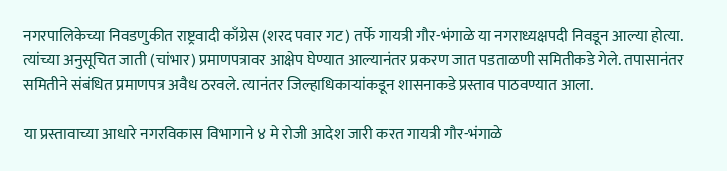नगरपालिकेच्या निवडणुकीत राष्ट्रवादी काँग्रेस (शरद पवार गट) तर्फे गायत्री गौर-भंगाळे या नगराध्यक्षपदी निवडून आल्या होत्या. त्यांच्या अनुसूचित जाती (चांभार) प्रमाणपत्रावर आक्षेप घेण्यात आल्यानंतर प्रकरण जात पडताळणी समितीकडे गेले. तपासानंतर समितीने संबंधित प्रमाणपत्र अवैध ठरवले. त्यानंतर जिल्हाधिकाऱ्यांकडून शासनाकडे प्रस्ताव पाठवण्यात आला.

या प्रस्तावाच्या आधारे नगरविकास विभागाने ४ मे रोजी आदेश जारी करत गायत्री गौर-भंगाळे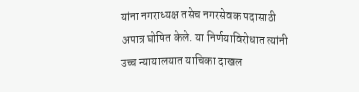यांना नगराध्यक्ष तसेच नगरसेवक पदासाठी अपात्र घोषित केले. या निर्णयाविरोधात त्यांनी उच्च न्यायालयात याचिका दाखल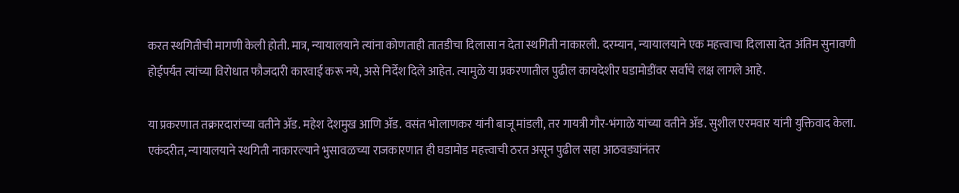करत स्थगितीची मागणी केली होती. मात्र, न्यायालयाने त्यांना कोणताही तातडीचा दिलासा न देता स्थगिती नाकारली. दरम्यान, न्यायालयाने एक महत्त्वाचा दिलासा देत अंतिम सुनावणी होईपर्यंत त्यांच्या विरोधात फौजदारी कारवाई करू नये, असे निर्देश दिले आहेत. त्यामुळे या प्रकरणातील पुढील कायदेशीर घडामोडींवर सर्वांचे लक्ष लागले आहे.

या प्रकरणात तक्रारदारांच्या वतीने ॲड. महेश देशमुख आणि ॲड. वसंत भोलाणकर यांनी बाजू मांडली, तर गायत्री गौर-भंगाळे यांच्या वतीने ॲड. सुशील एरमवार यांनी युक्तिवाद केला. एकंदरीत, न्यायालयाने स्थगिती नाकारल्याने भुसावळच्या राजकारणात ही घडामोड महत्त्वाची ठरत असून पुढील सहा आठवड्यांनंतर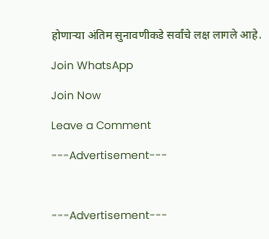होणाऱ्या अंतिम सुनावणीकडे सर्वांचे लक्ष लागले आहे.

Join WhatsApp

Join Now

Leave a Comment

---Advertisement---



---Advertisement---